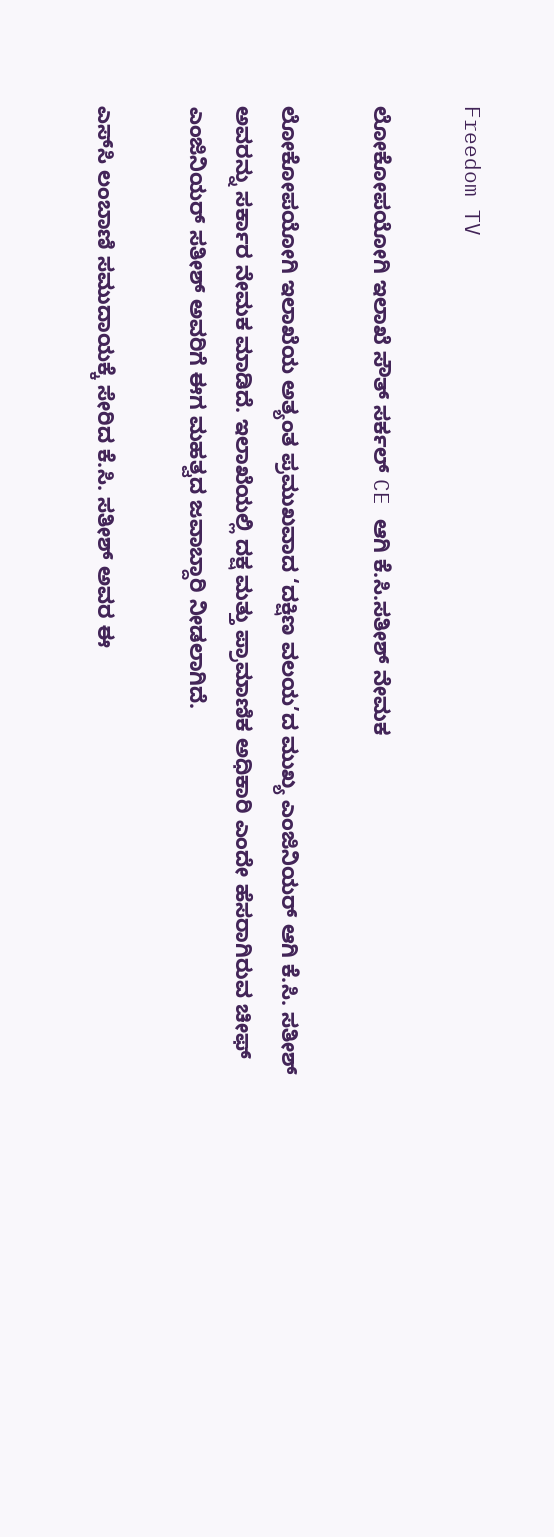Freedom TV

ಲೋಕೋಪಯೋಗಿ ಇಲಾಖೆ ಸೌತ್ ಸರ್ಕಲ್ CE ಆಗಿ ಕೆ.ಸಿ.ಸತೀಶ್ ನೇಮಕ

ಲೋಕೋಪಯೋಗಿ ಇಲಾಖೆಯ ಅತ್ಯಂತ ಪ್ರಮುಖವಾದ ‘ದಕ್ಷಿಣ ವಲಯ’ದ ಮುಖ್ಯ ಎಂಜಿನಿಯರ್ ಆಗಿ ಕೆ.ಸಿ. ಸತೀಶ್ ಅವರನ್ನು ಸರ್ಕಾರ ನೇಮಕ ಮಾಡಿದೆ. ಇಲಾಖೆಯಲ್ಲಿ ದಕ್ಷ ಮತ್ತು ಪ್ರಾಮಾಣಿಕ ಅಧಿಕಾರಿ ಎಂದೇ ಹೆಸರಾಗಿರುವ ಚೀಫ್ ಎಂಜಿನಿಯರ್ ಸತೀಶ್ ಅವರಿಗೆ ಈಗ ಮಹತ್ವದ ಜವಾಬ್ದಾರಿ ನೀಡಲಾಗಿದೆ.

ಎಸ್‌ಸಿ ಲಂಬಾಣಿ ಸಮುದಾಯಕ್ಕೆ ಸೇರಿದ ಕೆ.ಸಿ. ಸತೀಶ್ ಅವರ ಈ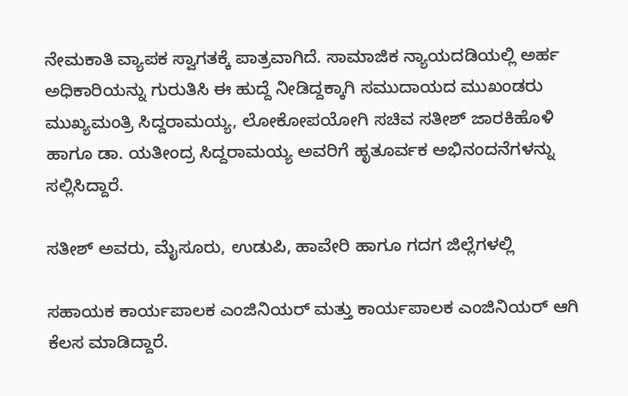ನೇಮಕಾತಿ ವ್ಯಾಪಕ ಸ್ವಾಗತಕ್ಕೆ ಪಾತ್ರವಾಗಿದೆ. ಸಾಮಾಜಿಕ ನ್ಯಾಯದಡಿಯಲ್ಲಿ ಅರ್ಹ ಅಧಿಕಾರಿಯನ್ನು ಗುರುತಿಸಿ ಈ ಹುದ್ದೆ ನೀಡಿದ್ದಕ್ಕಾಗಿ ಸಮುದಾಯದ ಮುಖಂಡರು ಮುಖ್ಯಮಂತ್ರಿ ಸಿದ್ದರಾಮಯ್ಯ, ಲೋಕೋಪಯೋಗಿ ಸಚಿವ ಸತೀಶ್ ಜಾರಕಿಹೊಳಿ ಹಾಗೂ ಡಾ. ಯತೀಂದ್ರ ಸಿದ್ದರಾಮಯ್ಯ ಅವರಿಗೆ ಹೃತೂರ್ವಕ ಅಭಿನಂದನೆಗಳನ್ನು ಸಲ್ಲಿಸಿದ್ದಾರೆ.

ಸತೀಶ್ ಅವರು, ಮೈಸೂರು, ಉಡುಪಿ, ಹಾವೇರಿ ಹಾಗೂ ಗದಗ ಜಿಲ್ಲೆಗಳಲ್ಲಿ

ಸಹಾಯಕ ಕಾರ್ಯಪಾಲಕ ಎಂಜಿನಿಯರ್ ಮತ್ತು ಕಾರ್ಯಪಾಲಕ ಎಂಜಿನಿಯರ್ ಆಗಿ ಕೆಲಸ ಮಾಡಿದ್ದಾರೆ.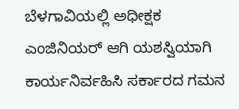ಬೆಳಗಾವಿಯಲ್ಲಿ ಅಧೀಕ್ಷಕ ಎಂಜಿನಿಯರ್ ಆಗಿ ಯಶಸ್ವಿಯಾಗಿ ಕಾರ್ಯನಿರ್ವಹಿಸಿ ಸರ್ಕಾರದ ಗಮನ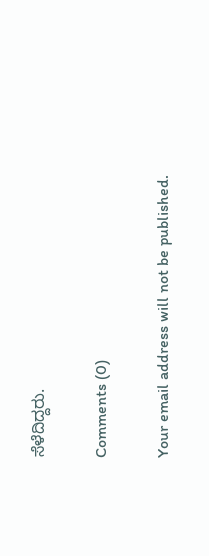ಸೆಳೆದಿದ್ದರು.

Comments (0)

Your email address will not be published.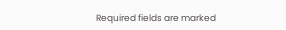Required fields are marked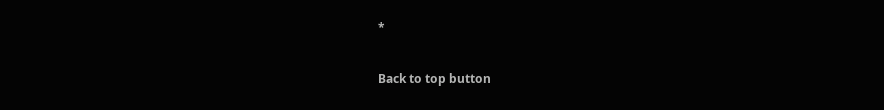*

Back to top button